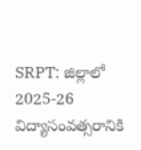SRPT: జిల్లాలో 2025-26 విద్యాసంవత్సరానికి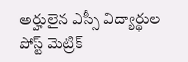అర్హులైన ఎస్సీ విద్యార్థుల పోస్ట్ మెట్రిక్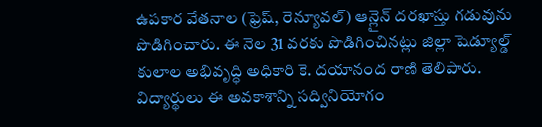ఉపకార వేతనాల (ఫ్రెష్, రెన్యూవల్) ఆన్లైన్ దరఖాస్తు గడువును పొడిగించారు. ఈ నెల 31 వరకు పొడిగించినట్లు జిల్లా షెడ్యూల్డ్ కులాల అభివృద్ధి అధికారి కె. దయానంద రాణి తెలిపారు. విద్యార్థులు ఈ అవకాశాన్ని సద్వినియోగం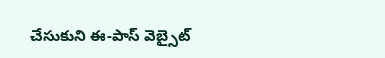చేసుకుని ఈ-పాస్ వెబ్సైట్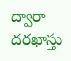ద్వారా దరఖాస్తు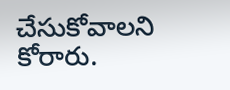చేసుకోవాలని కోరారు.